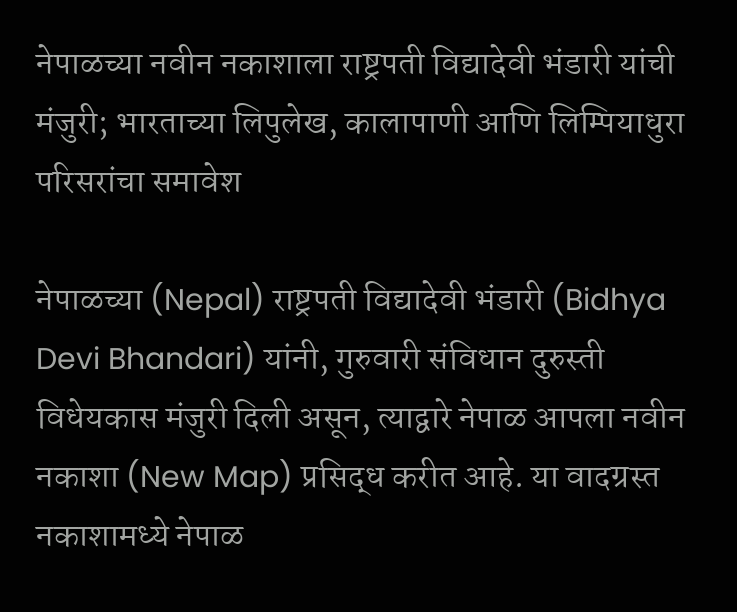नेपाळच्या नवीन नकाशाला राष्ट्रपती विद्यादेवी भंडारी यांची मंजुरी; भारताच्या लिपुलेख, कालापाणी आणि लिम्पियाधुरा परिसरांचा समावेश

नेपाळच्या (Nepal) राष्ट्रपती विद्यादेवी भंडारी (Bidhya Devi Bhandari) यांनी, गुरुवारी संविधान दुरुस्ती विधेयकास मंजुरी दिली असून, त्याद्वारे नेपाळ आपला नवीन नकाशा (New Map) प्रसिद्ध करीत आहे. या वादग्रस्त नकाशामध्ये नेपाळ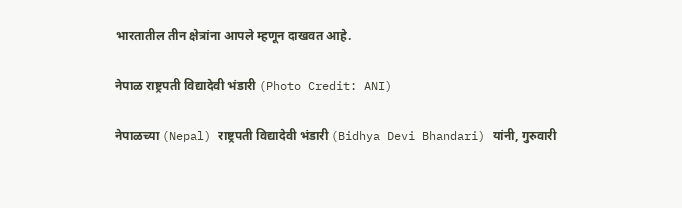भारतातील तीन क्षेत्रांना आपले म्हणून दाखवत आहे.

नेपाळ राष्ट्रपती विद्यादेवी भंडारी (Photo Credit: ANI)

नेपाळच्या (Nepal) राष्ट्रपती विद्यादेवी भंडारी (Bidhya Devi Bhandari) यांनी, गुरुवारी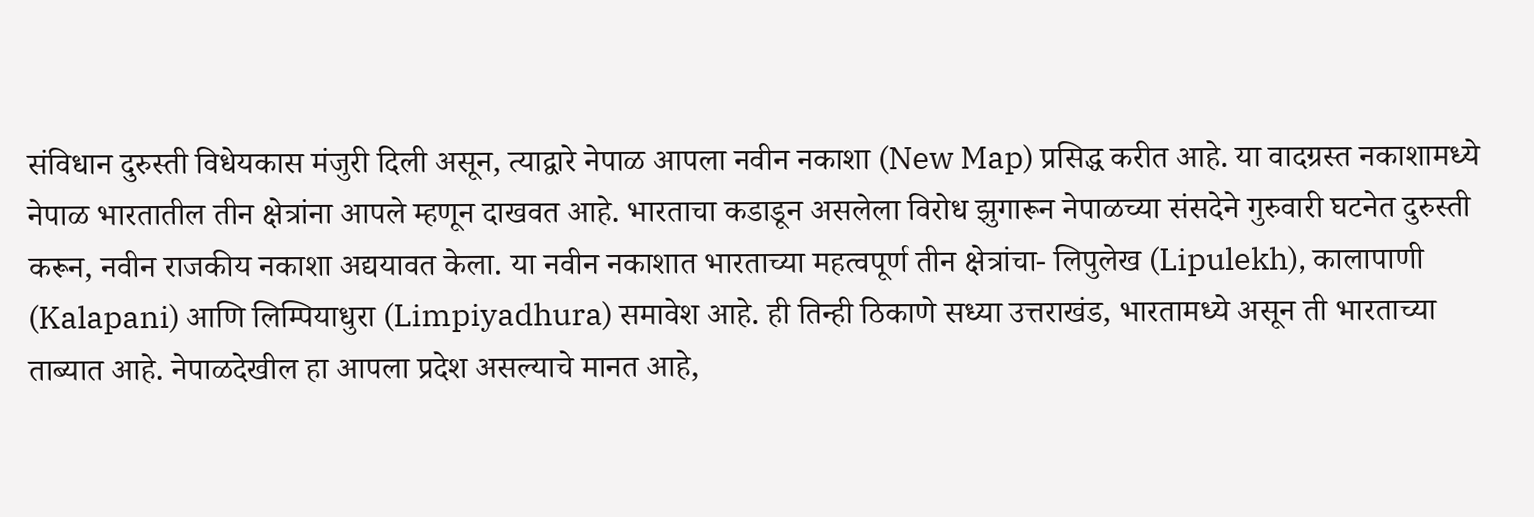संविधान दुरुस्ती विधेयकास मंजुरी दिली असून, त्याद्वारे नेपाळ आपला नवीन नकाशा (New Map) प्रसिद्ध करीत आहे. या वादग्रस्त नकाशामध्ये नेपाळ भारतातील तीन क्षेत्रांना आपले म्हणून दाखवत आहे. भारताचा कडाडून असलेला विरोध झुगारून नेपाळच्या संसदेने गुरुवारी घटनेत दुरुस्ती करून, नवीन राजकीय नकाशा अद्ययावत केला. या नवीन नकाशात भारताच्या महत्वपूर्ण तीन क्षेत्रांचा- लिपुलेख (Lipulekh), कालापाणी (Kalapani) आणि लिम्पियाधुरा (Limpiyadhura) समावेश आहे. ही तिन्ही ठिकाणे सध्या उत्तराखंड, भारतामध्ये असून ती भारताच्या ताब्यात आहे. नेपाळदेखील हा आपला प्रदेश असल्याचे मानत आहे,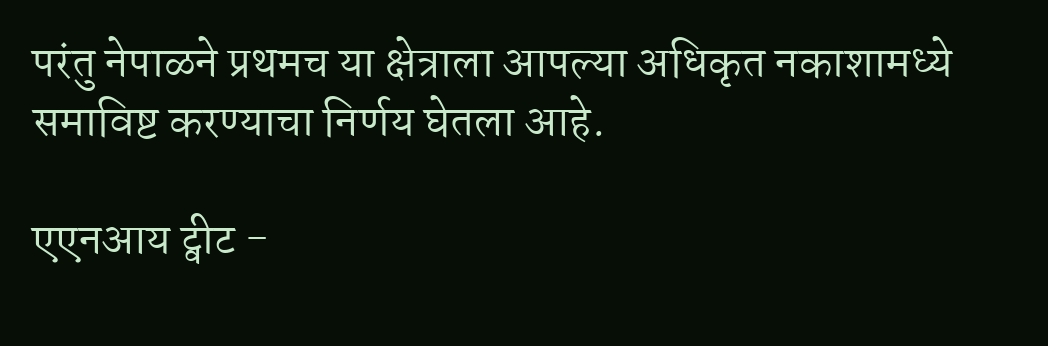परंतु नेपाळने प्रथमच या क्षेत्राला आपल्या अधिकृत नकाशामध्ये समाविष्ट करण्याचा निर्णय घेतला आहे.

एएनआय ट्वीट -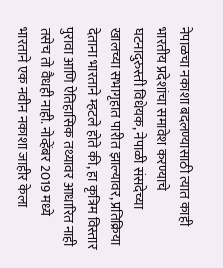नेपाळचा नकाशा बदलण्यासाठी त्यात काही भारतीय प्रदेशांचा समावेश करण्याचे घटनादुरुस्ती विधेयक, नेपाळी संसदेच्या खालच्या सभागृहात पारीत झाल्यावर, प्रतिक्रिया देताना भारताने म्हटले होते की, हा कृत्रिम विस्तार पुरावा आणि ऐतिहासिक तथ्यावर आधारित नाही तसेच तो वैधही नाही. नोव्हेंबर 2019 मध्ये भारताने एक नवीन नकाशा जाहीर केला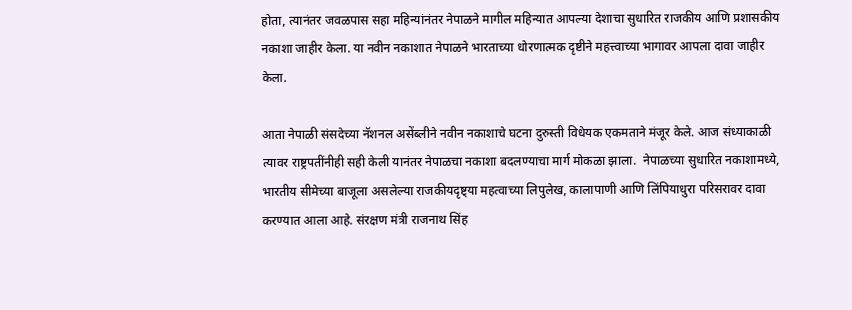होता, त्यानंतर जवळपास सहा महिन्यांनंतर नेपाळने मागील महिन्यात आपल्या देशाचा सुधारित राजकीय आणि प्रशासकीय नकाशा जाहीर केला. या नवीन नकाशात नेपाळने भारताच्या धोरणात्मक दृष्टीने महत्त्वाच्या भागावर आपला दावा जाहीर केला.

आता नेपाळी संसदेच्या नॅशनल असेंब्लीने नवीन नकाशाचे घटना दुरुस्ती विधेयक एकमताने मंजूर केले. आज संध्याकाळी त्यावर राष्ट्रपतींनीही सही केली यानंतर नेपाळचा नकाशा बदलण्याचा मार्ग मोकळा झाला.  नेपाळच्या सुधारित नकाशामध्ये, भारतीय सीमेच्या बाजूला असलेल्या राजकीयदृष्ट्या महत्वाच्या लिपुलेख, कालापाणी आणि लिंपियाधुरा परिसरावर दावा करण्यात आला आहे. संरक्षण मंत्री राजनाथ सिंह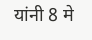यांनी 8 मे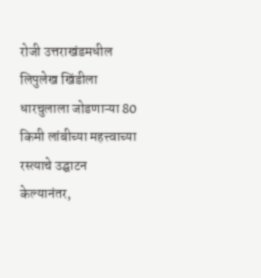रोजी उत्तराखंडमधील लिपुलेख खिंडीला धारचुलाला जोडणाऱ्या 80 किमी लांबीच्या महत्त्वाच्या रस्त्याचे उद्घाटन केल्यानंतर,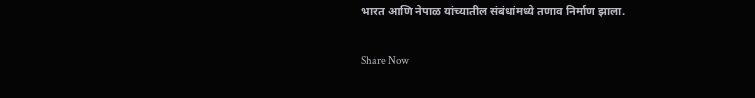भारत आणि नेपाळ यांच्यातील संबंधांमध्ये तणाव निर्माण झाला.

Share Now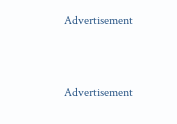Advertisement


Advertisement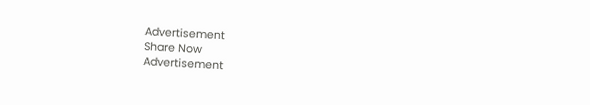Advertisement
Share Now
Advertisement